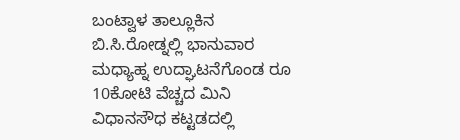ಬಂಟ್ವಾಳ ತಾಲ್ಲೂಕಿನ ಬಿ.ಸಿ.ರೋಡ್ನಲ್ಲಿ ಭಾನುವಾರ ಮಧ್ಯಾಹ್ನ ಉದ್ಘಾಟನೆಗೊಂಡ ರೂ 10ಕೋಟಿ ವೆಚ್ಚದ ಮಿನಿ ವಿಧಾನಸೌಧ ಕಟ್ಟಡದಲ್ಲಿ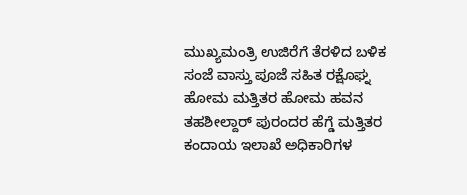ಮುಖ್ಯಮಂತ್ರಿ ಉಜಿರೆಗೆ ತೆರಳಿದ ಬಳಿಕ ಸಂಜೆ ವಾಸ್ತು ಪೂಜೆ ಸಹಿತ ರಕ್ಷೊಘ್ನ ಹೋಮ ಮತ್ತಿತರ ಹೋಮ ಹವನ ತಹಶೀಲ್ದಾರ್ ಪುರಂದರ ಹೆಗ್ಡೆ ಮತ್ತಿತರ ಕಂದಾಯ ಇಲಾಖೆ ಅಧಿಕಾರಿಗಳ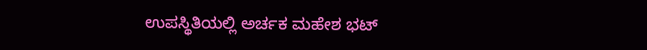ಉಪಸ್ಥಿತಿಯಲ್ಲಿ ಅರ್ಚಕ ಮಹೇಶ ಭಟ್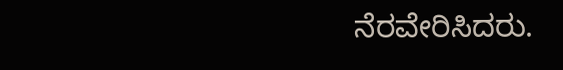ನೆರವೇರಿಸಿದರು.